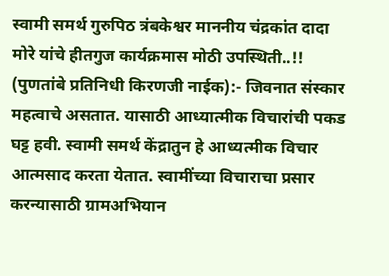स्वामी समर्थ गुरुपिठ त्रंबकेश्वर माननीय चंद्रकांत दादा मोरे यांचे हीतगुज कार्यक्रमास मोठी उपस्थिती..!!
(पुणतांबे प्रतिनिधी किरणजी नाईक):- जिवनात संस्कार महत्वाचे असतात. यासाठी आध्यात्मीक विचारांची पकड घट्ट हवी. स्वामी समर्थ केंद्रातुन हे आध्यत्मीक विचार आत्मसाद करता येतात. स्वामींच्या विचाराचा प्रसार करन्यासाठी ग्रामअभियान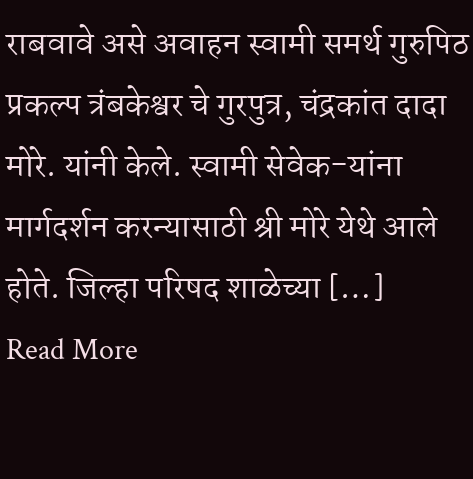राबवावे असे अवाहन स्वामी समर्थ गुरुपिठ प्रकल्प त्रंबकेश्वर चे गुरपुत्र, चंद्रकांत दादा मोरे. यांनी केले. स्वामी सेवेक-यांना मार्गदर्शन करन्यासाठी श्री मोरे येथे आले होते. जिल्हा परिषद शाळेच्या […]
Read More